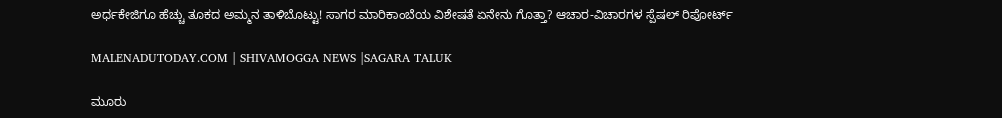ಅರ್ಧಕೇಜಿಗೂ ಹೆಚ್ಚು ತೂಕದ ಅಮ್ಮನ ತಾಳಿಬೊಟ್ಟು! ಸಾಗರ ಮಾರಿಕಾಂಬೆಯ ವಿಶೇಷತೆ ಏನೇನು ಗೊತ್ತಾ? ಆಚಾರ-ವಿಚಾರಗಳ ಸ್ಪೆಷಲ್ ರಿಪೋರ್ಟ್

MALENADUTODAY.COM | SHIVAMOGGA NEWS |SAGARA TALUK

ಮೂರು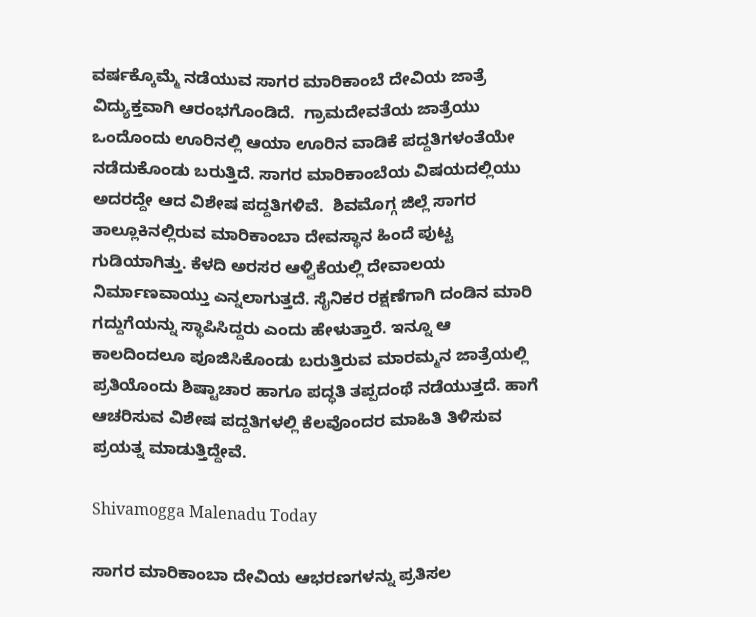ವರ್ಷಕ್ಕೊಮ್ಮೆ ನಡೆಯುವ ಸಾಗರ ಮಾರಿಕಾಂಬೆ ದೇವಿಯ ಜಾತ್ರೆ ವಿದ್ಯುಕ್ತವಾಗಿ ಆರಂಭಗೊಂಡಿದೆ.  ಗ್ರಾಮದೇವತೆಯ ಜಾತ್ರೆಯು ಒಂದೊಂದು ಊರಿನಲ್ಲಿ ಆಯಾ ಊರಿನ ವಾಡಿಕೆ ಪದ್ದತಿಗಳಂತೆಯೇ ನಡೆದುಕೊಂಡು ಬರುತ್ತಿದೆ. ಸಾಗರ ಮಾರಿಕಾಂಬೆಯ ವಿಷಯದಲ್ಲಿಯು ಅದರದ್ದೇ ಆದ ವಿಶೇಷ ಪದ್ದತಿಗಳಿವೆ.  ಶಿವಮೊಗ್ಗ ಜಿಲ್ಲೆ ಸಾಗರ ತಾಲ್ಲೂಕಿನಲ್ಲಿರುವ ಮಾರಿಕಾಂಬಾ ದೇವಸ್ಥಾನ ಹಿಂದೆ ಪುಟ್ಟ ಗುಡಿಯಾಗಿತ್ತು. ಕೆಳದಿ ಅರಸರ ಆಳ್ವಿಕೆಯಲ್ಲಿ ದೇವಾಲಯ ನಿರ್ಮಾಣವಾಯ್ತು ಎನ್ನಲಾಗುತ್ತದೆ. ಸೈನಿಕರ ರಕ್ಷಣೆಗಾಗಿ ದಂಡಿನ ಮಾರಿ ಗದ್ದುಗೆಯನ್ನು ಸ್ಥಾಪಿಸಿದ್ದರು ಎಂದು ಹೇಳುತ್ತಾರೆ. ಇನ್ನೂ ಆ ಕಾಲದಿಂದಲೂ ಪೂಜಿಸಿಕೊಂಡು ಬರುತ್ತಿರುವ ಮಾರಮ್ಮನ ಜಾತ್ರೆಯಲ್ಲಿ ಪ್ರತಿಯೊಂದು ಶಿಷ್ಟಾಚಾರ ಹಾಗೂ ಪದ್ಧತಿ ತಪ್ಪದಂಥೆ ನಡೆಯುತ್ತದೆ. ಹಾಗೆ ಆಚರಿಸುವ ವಿಶೇಷ ಪದ್ದತಿಗಳಲ್ಲಿ ಕೆಲವೊಂದರ ಮಾಹಿತಿ ತಿಳಿಸುವ ಪ್ರಯತ್ನ ಮಾಡುತ್ತಿದ್ದೇವೆ.

Shivamogga Malenadu Today

ಸಾಗರ ಮಾರಿಕಾಂಬಾ ದೇವಿಯ ಆಭರಣಗಳನ್ನು ಪ್ರತಿಸಲ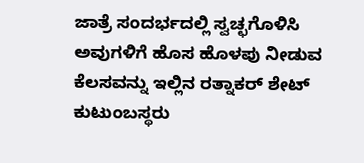ಜಾತ್ರೆ ಸಂದರ್ಭದಲ್ಲಿ ಸ್ವಚ್ಛಗೊಳಿಸಿ ಅವುಗಳಿಗೆ ಹೊಸ ಹೊಳಪು ನೀಡುವ ಕೆಲಸವನ್ನು ಇಲ್ಲಿನ ರತ್ನಾಕರ್ ಶೇಟ್ ಕುಟುಂಬಸ್ಥರು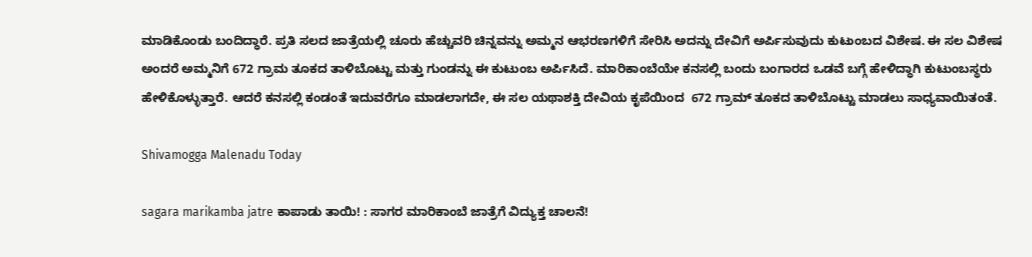ಮಾಡಿಕೊಂಡು ಬಂದಿದ್ಧಾರೆ. ಪ್ರತಿ ಸಲದ ಜಾತ್ರೆಯಲ್ಲಿ ಚೂರು ಹೆಚ್ಚುವರಿ ಚಿನ್ನವನ್ನು ಅಮ್ಮನ ಆಭರಣಗಳಿಗೆ ಸೇರಿಸಿ ಅದನ್ನು ದೇವಿಗೆ ಅರ್ಪಿಸುವುದು ಕುಟುಂಬದ ವಿಶೇಷ. ಈ ಸಲ ವಿಶೇಷ ಅಂದರೆ ಅಮ್ಮನಿಗೆ 672 ಗ್ರಾಮ ತೂಕದ ತಾಳಿಬೊಟ್ಟು ಮತ್ತು ಗುಂಡನ್ನು ಈ ಕುಟುಂಬ ಅರ್ಪಿಸಿದೆ. ಮಾರಿಕಾಂಬೆಯೇ ಕನಸಲ್ಲಿ ಬಂದು ಬಂಗಾರದ ಒಡವೆ ಬಗ್ಗೆ ಹೇಳಿದ್ಧಾಗಿ ಕುಟುಂಬಸ್ಥರು ಹೇಳಿಕೊಳ್ಳುತ್ತಾರೆ. ಆದರೆ ಕನಸಲ್ಲಿ ಕಂಡಂತೆ ಇದುವರೆಗೂ ಮಾಡಲಾಗದೇ, ಈ ಸಲ ಯಥಾಶಕ್ತಿ ದೇವಿಯ ಕೃಪೆಯಿಂದ  672 ಗ್ರಾಮ್ ತೂಕದ ತಾಳಿಬೊಟ್ಟು ಮಾಡಲು ಸಾಧ್ಯವಾಯಿತಂತೆ.

Shivamogga Malenadu Today

sagara marikamba jatre ಕಾಪಾಡು ತಾಯಿ! : ಸಾಗರ ಮಾರಿಕಾಂಬೆ ಜಾತ್ರೆಗೆ ವಿದ್ಯುಕ್ತ ಚಾಲನೆ!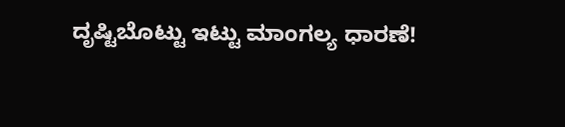ದೃಷ್ಟಿಬೊಟ್ಟು ಇಟ್ಟು ಮಾಂಗಲ್ಯ ಧಾರಣೆ!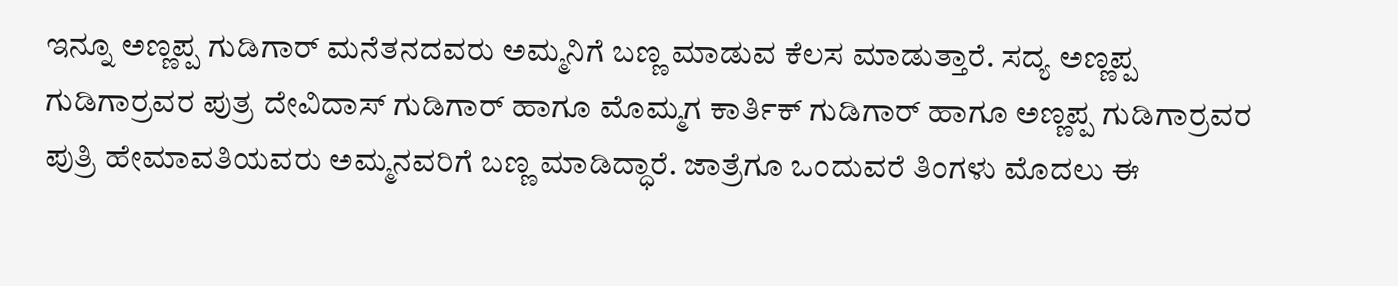ಇನ್ನೂ ಅಣ್ಣಪ್ಪ ಗುಡಿಗಾರ್ ಮನೆತನದವರು ಅಮ್ಮನಿಗೆ ಬಣ್ಣ ಮಾಡುವ ಕೆಲಸ ಮಾಡುತ್ತಾರೆ. ಸದ್ಯ ಅಣ್ಣಪ್ಪ ಗುಡಿಗಾರ್ರವರ ಪುತ್ರ ದೇವಿದಾಸ್ ಗುಡಿಗಾರ್ ಹಾಗೂ ಮೊಮ್ಮಗ ಕಾರ್ತಿಕ್ ಗುಡಿಗಾರ್ ಹಾಗೂ ಅಣ್ಣಪ್ಪ ಗುಡಿಗಾರ್ರವರ ಪುತ್ರಿ ಹೇಮಾವತಿಯವರು ಅಮ್ಮನವರಿಗೆ ಬಣ್ಣ ಮಾಡಿದ್ಧಾರೆ. ಜಾತ್ರೆಗೂ ಒಂದುವರೆ ತಿಂಗಳು ಮೊದಲು ಈ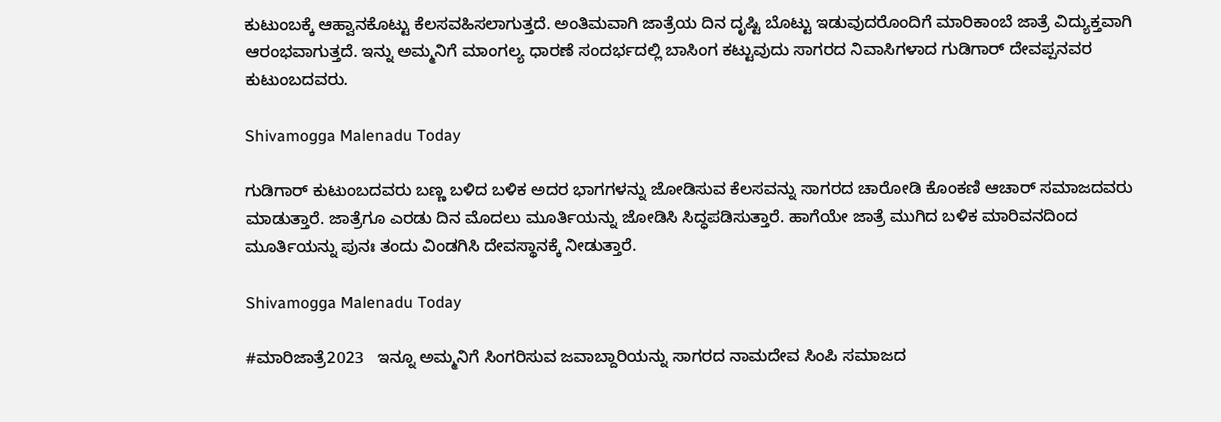ಕುಟುಂಬಕ್ಕೆ ಆಹ್ವಾನಕೊಟ್ಟು ಕೆಲಸವಹಿಸಲಾಗುತ್ತದೆ. ಅಂತಿಮವಾಗಿ ಜಾತ್ರೆಯ ದಿನ ದೃಷ್ಟಿ ಬೊಟ್ಟು ಇಡುವುದರೊಂದಿಗೆ ಮಾರಿಕಾಂಬೆ ಜಾತ್ರೆ ವಿದ್ಯುಕ್ತವಾಗಿ ಆರಂಭವಾಗುತ್ತದೆ. ಇನ್ನು ಅಮ್ಮನಿಗೆ ಮಾಂಗಲ್ಯ ಧಾರಣೆ ಸಂದರ್ಭದಲ್ಲಿ ಬಾಸಿಂಗ ಕಟ್ಟುವುದು ಸಾಗರದ ನಿವಾಸಿಗಳಾದ ಗುಡಿಗಾರ್ ದೇವಪ್ಪನವರ ಕುಟುಂಬದವರು.

Shivamogga Malenadu Today

ಗುಡಿಗಾರ್ ಕುಟುಂಬದವರು ಬಣ್ಣ ಬಳಿದ ಬಳಿಕ ಅದರ ಭಾಗಗಳನ್ನು ಜೋಡಿಸುವ ಕೆಲಸವನ್ನು ಸಾಗರದ ಚಾರೋಡಿ ಕೊಂಕಣಿ ಆಚಾರ್ ಸಮಾಜದವರು ಮಾಡುತ್ತಾರೆ. ಜಾತ್ರೆಗೂ ಎರಡು ದಿನ ಮೊದಲು ಮೂರ್ತಿಯನ್ನು ಜೋಡಿಸಿ ಸಿದ್ಧಪಡಿಸುತ್ತಾರೆ. ಹಾಗೆಯೇ ಜಾತ್ರೆ ಮುಗಿದ ಬಳಿಕ ಮಾರಿವನದಿಂದ ಮೂರ್ತಿಯನ್ನು ಪುನಃ ತಂದು ವಿಂಡಗಿಸಿ ದೇವಸ್ಥಾನಕ್ಕೆ ನೀಡುತ್ತಾರೆ.

Shivamogga Malenadu Today

#ಮಾರಿಜಾತ್ರೆ2023   ಇನ್ನೂ ಅಮ್ಮನಿಗೆ ಸಿಂಗರಿಸುವ ಜವಾಬ್ದಾರಿಯನ್ನು ಸಾಗರದ ನಾಮದೇವ ಸಿಂಪಿ ಸಮಾಜದ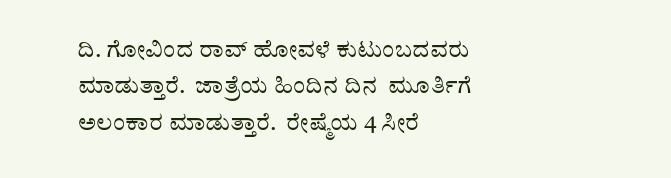ದಿ. ಗೋವಿಂದ ರಾವ್ ಹೋವಳೆ ಕುಟುಂಬದವರು ಮಾಡುತ್ತಾರೆ.  ಜಾತ್ರೆಯ ಹಿಂದಿನ ದಿನ  ಮೂರ್ತಿಗೆ ಅಲಂಕಾರ ಮಾಡುತ್ತಾರೆ.  ರೇಷ್ಮೆಯ 4 ಸೀರೆ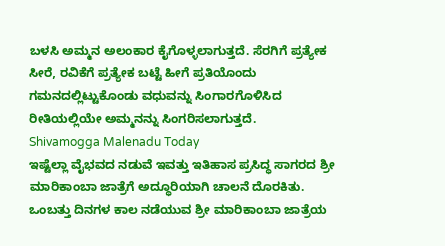ಬಳಸಿ ಅಮ್ಮನ ಅಲಂಕಾರ ಕೈಗೊಳ್ಳಲಾಗುತ್ತದೆ. ಸೆರಗಿಗೆ ಪ್ರತ್ಯೇಕ ಸೀರೆ, ರವಿಕೆಗೆ ಪ್ರತ್ಯೇಕ ಬಟ್ಟೆ ಹೀಗೆ ಪ್ರತಿಯೊಂದು ಗಮನದಲ್ಲಿಟ್ಟುಕೊಂಡು ವಧುವನ್ನು ಸಿಂಗಾರಗೊಳಿಸಿದ ರೀತಿಯಲ್ಲಿಯೇ ಅಮ್ಮನನ್ನು ಸಿಂಗರಿಸಲಾಗುತ್ತದೆ.
Shivamogga Malenadu Today
ಇಷ್ಟೆಲ್ಲಾ ವೈಭವದ ನಡುವೆ ಇವತ್ತು ಇತಿಹಾಸ ಪ್ರಸಿದ್ಧ ಸಾಗರದ ಶ್ರೀ ಮಾರಿಕಾಂಬಾ ಜಾತ್ರೆಗೆ ಅದ್ಧೂರಿಯಾಗಿ ಚಾಲನೆ ದೊರಕಿತು. ಒಂಬತ್ತು ದಿನಗಳ ಕಾಲ ನಡೆಯುವ ಶ್ರೀ ಮಾರಿಕಾಂಬಾ ಜಾತ್ರೆಯ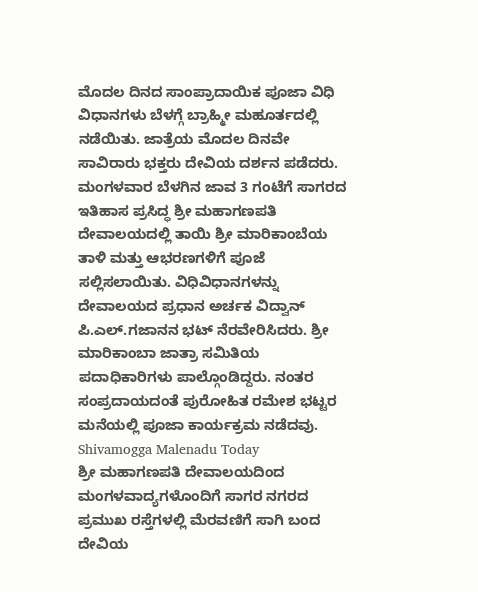ಮೊದಲ ದಿನದ ಸಾಂಪ್ರಾದಾಯಿಕ ಪೂಜಾ ವಿಧಿ ವಿಧಾನಗಳು ಬೆಳಗ್ಗೆ ಬ್ರಾಹ್ಮೀ ಮಹೂರ್ತದಲ್ಲಿ ನಡೆಯಿತು. ಜಾತ್ರೆಯ ಮೊದಲ ದಿನವೇ ಸಾವಿರಾರು ಭಕ್ತರು ದೇವಿಯ ದರ್ಶನ ಪಡೆದರು.
ಮಂಗಳವಾರ ಬೆಳಗಿನ ಜಾವ 3 ಗಂಟೆಗೆ ಸಾಗರದ ಇತಿಹಾಸ ಪ್ರಸಿದ್ಧ ಶ್ರೀ ಮಹಾಗಣಪತಿ ದೇವಾಲಯದಲ್ಲಿ ತಾಯಿ ಶ್ರೀ ಮಾರಿಕಾಂಬೆಯ ತಾಳಿ ಮತ್ತು ಆಭರಣಗಳಿಗೆ ಪೂಜೆ ಸಲ್ಲಿಸಲಾಯಿತು. ವಿಧಿವಿಧಾನಗಳನ್ನು ದೇವಾಲಯದ ಪ್ರಧಾನ ಅರ್ಚಕ ವಿದ್ವಾನ್ ಪಿ.ಎಲ್.ಗಜಾನನ ಭಟ್ ನೆರವೇರಿಸಿದರು. ಶ್ರೀ ಮಾರಿಕಾಂಬಾ ಜಾತ್ರಾ ಸಮಿತಿಯ ಪದಾಧಿಕಾರಿಗಳು ಪಾಲ್ಗೊಂಡಿದ್ದರು. ನಂತರ ಸಂಪ್ರದಾಯದಂತೆ ಪುರೋಹಿತ ರಮೇಶ ಭಟ್ಟರ ಮನೆಯಲ್ಲಿ ಪೂಜಾ ಕಾರ್ಯಕ್ರಮ ನಡೆದವು.
Shivamogga Malenadu Today
ಶ್ರೀ ಮಹಾಗಣಪತಿ ದೇವಾಲಯದಿಂದ ಮಂಗಳವಾದ್ಯಗಳೊಂದಿಗೆ ಸಾಗರ ನಗರದ ಪ್ರಮುಖ ರಸ್ತೆಗಳಲ್ಲಿ ಮೆರವಣಿಗೆ ಸಾಗಿ ಬಂದ ದೇವಿಯ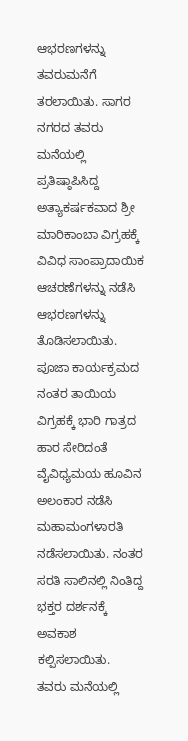ಆಭರಣಗಳನ್ನು ತವರುಮನೆಗೆ ತರಲಾಯಿತು. ಸಾಗರ ನಗರದ ತವರು ಮನೆಯಲ್ಲಿ ಪ್ರತಿಷ್ಠಾಪಿಸಿದ್ದ ಅತ್ಯಾಕರ್ಷಕವಾದ ಶ್ರೀ ಮಾರಿಕಾಂಬಾ ವಿಗ್ರಹಕ್ಕೆ ವಿವಿಧ ಸಾಂಪ್ರಾದಾಯಿಕ ಆಚರಣೆಗಳನ್ನು ನಡೆಸಿ ಆಭರಣಗಳನ್ನು ತೊಡಿಸಲಾಯಿತು. ಪೂಜಾ ಕಾರ್ಯಕ್ರಮದ ನಂತರ ತಾಯಿಯ ವಿಗ್ರಹಕ್ಕೆ ಭಾರಿ ಗಾತ್ರದ ಹಾರ ಸೇರಿದಂತೆ ವೈವಿಧ್ಯಮಯ ಹೂವಿನ ಅಲಂಕಾರ ನಡೆಸಿ ಮಹಾಮಂಗಳಾರತಿ ನಡೆಸಲಾಯಿತು. ನಂತರ ಸರತಿ ಸಾಲಿನಲ್ಲಿ ನಿಂತಿದ್ದ ಭಕ್ತರ ದರ್ಶನಕ್ಕೆ ಅವಕಾಶ ಕಲ್ಪಿಸಲಾಯಿತು.
ತವರು ಮನೆಯಲ್ಲಿ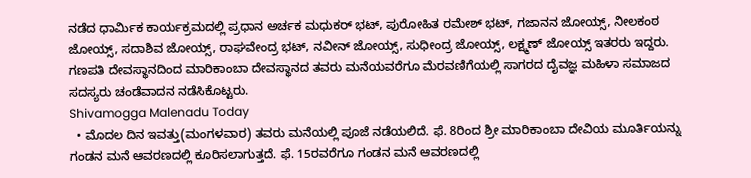ನಡೆದ ಧಾರ್ಮಿಕ ಕಾರ್ಯಕ್ರಮದಲ್ಲಿ ಪ್ರಧಾನ ಅರ್ಚಕ ಮಧುಕರ್ ಭಟ್, ಪುರೋಹಿತ ರಮೇಶ್ ಭಟ್, ಗಜಾನನ ಜೋಯ್ಸ್, ನೀಲಕಂಠ ಜೋಯ್ಸ್, ಸದಾಶಿವ ಜೋಯ್ಸ್, ರಾಘವೇಂದ್ರ ಭಟ್, ನವೀನ್ ಜೋಯ್ಸ್, ಸುಧೀಂದ್ರ ಜೋಯ್ಸ್, ಲಕ್ಷ್ಮಣ್ ಜೋಯ್ಸ್ ಇತರರು ಇದ್ದರು. ಗಣಪತಿ ದೇವಸ್ಥಾನದಿಂದ ಮಾರಿಕಾಂಬಾ ದೇವಸ್ಥಾನದ ತವರು ಮನೆಯವರೆಗೂ ಮೆರವಣಿಗೆಯಲ್ಲಿ ಸಾಗರದ ದೈವಜ್ಞ ಮಹಿಳಾ ಸಮಾಜದ ಸದಸ್ಯರು ಚಂಡೆವಾದನ ನಡೆಸಿಕೊಟ್ಟರು.
Shivamogga Malenadu Today
  • ಮೊದಲ ದಿನ ಇವತ್ತು(ಮಂಗಳವಾರ) ತವರು ಮನೆಯಲ್ಲಿ ಪೂಜೆ ನಡೆಯಲಿದೆ. ಫೆ. 8ರಿಂದ ಶ್ರೀ ಮಾರಿಕಾಂಬಾ ದೇವಿಯ ಮೂರ್ತಿಯನ್ನು ಗಂಡನ ಮನೆ ಆವರಣದಲ್ಲಿ ಕೂರಿಸಲಾಗುತ್ತದೆ. ಫೆ. 15ರವರೆಗೂ ಗಂಡನ ಮನೆ ಆವರಣದಲ್ಲಿ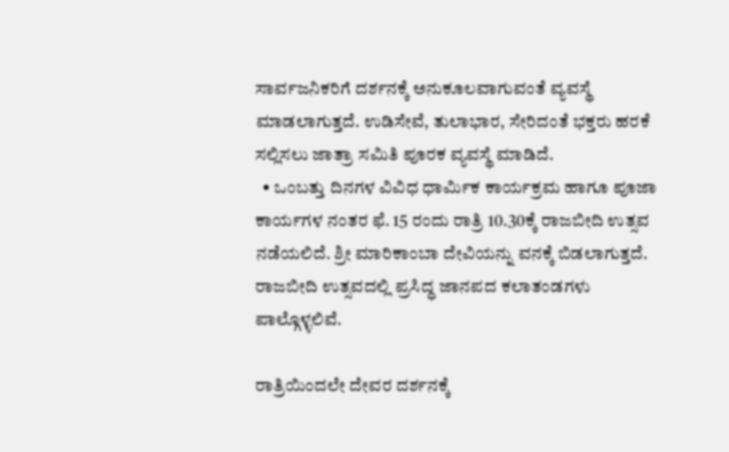ಸಾರ್ವಜನಿಕರಿಗೆ ದರ್ಶನಕ್ಕೆ ಅನುಕೂಲವಾಗುವಂತೆ ವ್ಯವಸ್ಥೆ ಮಾಡಲಾಗುತ್ತದೆ. ಉಡಿಸೇವೆ, ತುಲಾಭಾರ, ಸೇರಿದಂತೆ ಭಕ್ತರು ಹರಕೆ ಸಲ್ಲಿಸಲು ಜಾತ್ರಾ ಸಮಿತಿ ಪೂರಕ ವ್ಯವಸ್ಥೆ ಮಾಡಿದೆ.
  • ಒಂಬತ್ತು ದಿನಗಳ ವಿವಿಧ ಧಾರ್ಮಿಕ ಕಾರ್ಯಕ್ರಮ ಹಾಗೂ ಪೂಜಾ ಕಾರ್ಯಗಳ ನಂತರ ಫೆ. 15 ರಂದು ರಾತ್ರಿ 10.30ಕ್ಕೆ ರಾಜಬೀದಿ ಉತ್ಸವ ನಡೆಯಲಿದೆ. ಶ್ರೀ ಮಾರಿಕಾಂಬಾ ದೇವಿಯನ್ನು ವನಕ್ಕೆ ಬಿಡಲಾಗುತ್ತದೆ. ರಾಜಬೀದಿ ಉತ್ಸವದಲ್ಲಿ ಪ್ರಸಿದ್ಧ ಜಾನಪದ ಕಲಾತಂಡಗಳು ಪಾಲ್ಗೊಳ್ಳಲಿವೆ.

ರಾತ್ರಿಯಿಂದಲೇ ದೇವರ ದರ್ಶನಕ್ಕೆ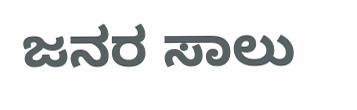ಜನರ ಸಾಲು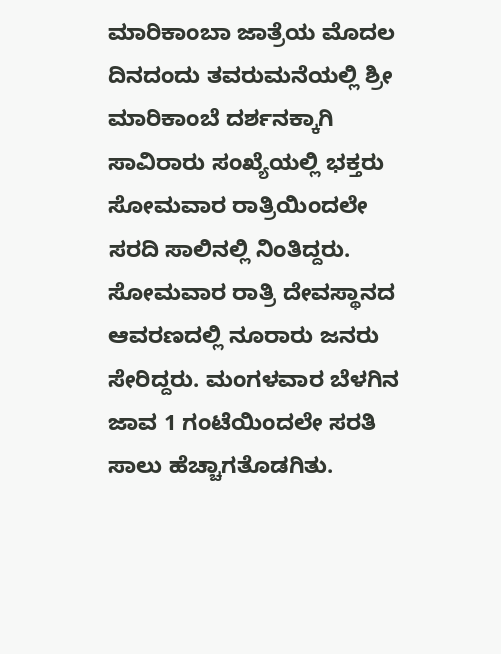ಮಾರಿಕಾಂಬಾ ಜಾತ್ರೆಯ ಮೊದಲ ದಿನದಂದು ತವರುಮನೆಯಲ್ಲಿ ಶ್ರೀ ಮಾರಿಕಾಂಬೆ ದರ್ಶನಕ್ಕಾಗಿ ಸಾವಿರಾರು ಸಂಖ್ಯೆಯಲ್ಲಿ ಭಕ್ತರು ಸೋಮವಾರ ರಾತ್ರಿಯಿಂದಲೇ ಸರದಿ ಸಾಲಿನಲ್ಲಿ ನಿಂತಿದ್ದರು. ಸೋಮವಾರ ರಾತ್ರಿ ದೇವಸ್ಥಾನದ ಆವರಣದಲ್ಲಿ ನೂರಾರು ಜನರು ಸೇರಿದ್ದರು. ಮಂಗಳವಾರ ಬೆಳಗಿನ ಜಾವ 1 ಗಂಟೆಯಿಂದಲೇ ಸರತಿ ಸಾಲು ಹೆಚ್ಚಾಗತೊಡಗಿತು.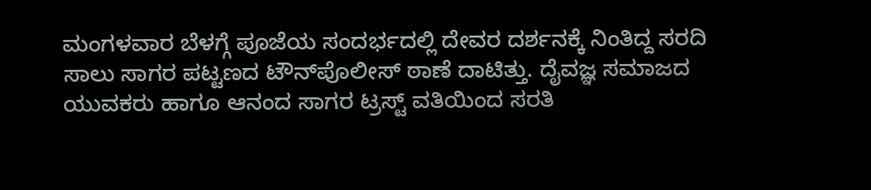ಮಂಗಳವಾರ ಬೆಳಗ್ಗೆ ಪೂಜೆಯ ಸಂದರ್ಭದಲ್ಲಿ ದೇವರ ದರ್ಶನಕ್ಕೆ ನಿಂತಿದ್ದ ಸರದಿ ಸಾಲು ಸಾಗರ ಪಟ್ಟಣದ ಟೌನ್‌ಪೊಲೀಸ್ ಠಾಣೆ ದಾಟಿತ್ತು. ದೈವಜ್ಞ ಸಮಾಜದ ಯುವಕರು ಹಾಗೂ ಆನಂದ ಸಾಗರ ಟ್ರಸ್ಟ್ ವತಿಯಿಂದ ಸರತಿ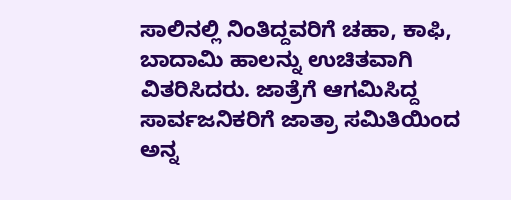ಸಾಲಿನಲ್ಲಿ ನಿಂತಿದ್ದವರಿಗೆ ಚಹಾ, ಕಾಫಿ, ಬಾದಾಮಿ ಹಾಲನ್ನು ಉಚಿತವಾಗಿ ವಿತರಿಸಿದರು. ಜಾತ್ರೆಗೆ ಆಗಮಿಸಿದ್ದ ಸಾರ್ವಜನಿಕರಿಗೆ ಜಾತ್ರಾ ಸಮಿತಿಯಿಂದ ಅನ್ನ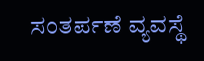ಸಂತರ್ಪಣೆ ವ್ಯವಸ್ಥೆ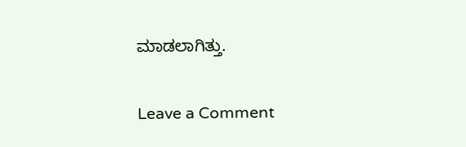ಮಾಡಲಾಗಿತ್ತು.

Leave a Comment